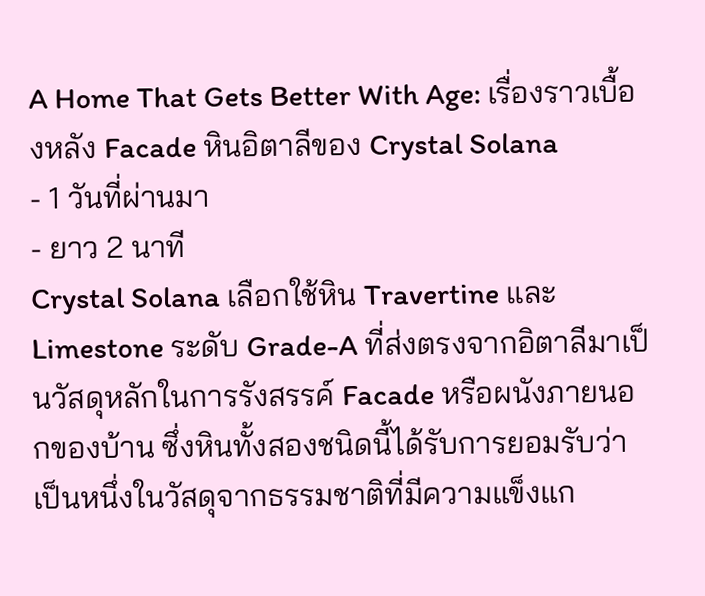A Home That Gets Better With Age: เรื่องราวเบื้องหลัง Facade หินอิตาลีของ Crystal Solana
- 1 วันที่ผ่านมา
- ยาว 2 นาที
Crystal Solana เลือกใช้หิน Travertine และ Limestone ระดับ Grade-A ที่ส่งตรงจากอิตาลีมาเป็นวัสดุหลักในการรังสรรค์ Facade หรือผนังภายนอกของบ้าน ซึ่งหินทั้งสองชนิดนี้ได้รับการยอมรับว่าเป็นหนึ่งในวัสดุจากธรรมชาติที่มีความแข็งแก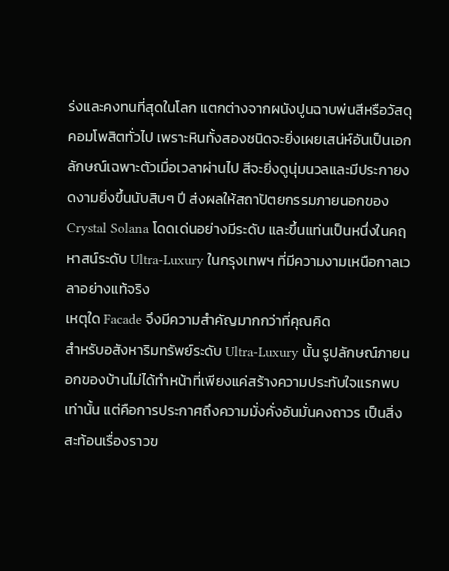ร่งและคงทนที่สุดในโลก แตกต่างจากผนังปูนฉาบพ่นสีหรือวัสดุคอมโพสิตทั่วไป เพราะหินทั้งสองชนิดจะยิ่งเผยเสน่ห์อันเป็นเอกลักษณ์เฉพาะตัวเมื่อเวลาผ่านไป สีจะยิ่งดูนุ่มนวลและมีประกายงดงามยิ่งขึ้นนับสิบๆ ปี ส่งผลให้สถาปัตยกรรมภายนอกของ Crystal Solana โดดเด่นอย่างมีระดับ และขึ้นแท่นเป็นหนึ่งในคฤหาสน์ระดับ Ultra-Luxury ในกรุงเทพฯ ที่มีความงามเหนือกาลเวลาอย่างแท้จริง
เหตุใด Facade จึงมีความสำคัญมากกว่าที่คุณคิด
สำหรับอสังหาริมทรัพย์ระดับ Ultra-Luxury นั้น รูปลักษณ์ภายนอกของบ้านไม่ได้ทำหน้าที่เพียงแค่สร้างความประทับใจแรกพบเท่านั้น แต่คือการประกาศถึงความมั่งคั่งอันมั่นคงถาวร เป็นสิ่งสะท้อนเรื่องราวข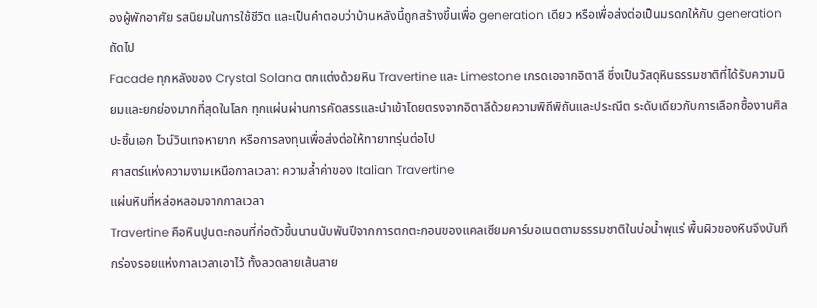องผู้พักอาศัย รสนิยมในการใช้ชีวิต และเป็นคำตอบว่าบ้านหลังนี้ถูกสร้างขึ้นเพื่อ generation เดียว หรือเพื่อส่งต่อเป็นมรดกให้กับ generation ถัดไป
Facade ทุกหลังของ Crystal Solana ตกแต่งด้วยหิน Travertine และ Limestone เกรดเอจากอิตาลี ซึ่งเป็นวัสดุหินธรรมชาติที่ได้รับความนิยมและยกย่องมากที่สุดในโลก ทุกแผ่นผ่านการคัดสรรและนำเข้าโดยตรงจากอิตาลีด้วยความพิถีพิถันและประณีต ระดับเดียวกับการเลือกซื้องานศิลปะชิ้นเอก ไวน์วินเทจหายาก หรือการลงทุนเพื่อส่งต่อให้ทายาทรุ่นต่อไป
ศาสตร์แห่งความงามเหนือกาลเวลา: ความล้ำค่าของ Italian Travertine
แผ่นหินที่หล่อหลอมจากกาลเวลา
Travertine คือหินปูนตะกอนที่ก่อตัวขึ้นนานนับพันปีจากการตกตะกอนของแคลเซียมคาร์บอเนตตามธรรมชาติในบ่อน้ำพุแร่ พื้นผิวของหินจึงบันทึกร่องรอยแห่งกาลเวลาเอาไว้ ทั้งลวดลายเส้นสาย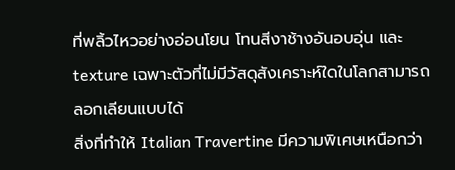ที่พลิ้วไหวอย่างอ่อนโยน โทนสีงาช้างอันอบอุ่น และ texture เฉพาะตัวที่ไม่มีวัสดุสังเคราะห์ใดในโลกสามารถลอกเลียนแบบได้
สิ่งที่ทำให้ Italian Travertine มีความพิเศษเหนือกว่า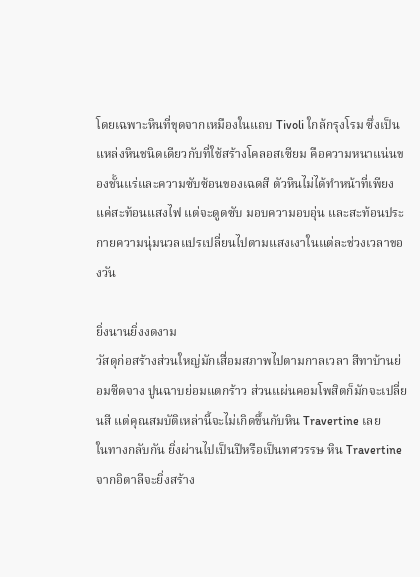โดยเฉพาะหินที่ขุดจากเหมืองในแถบ Tivoli ใกล้กรุงโรม ซึ่งเป็นแหล่งหินชนิดเดียวกับที่ใช้สร้างโคลอสเซียม คือความหนาแน่นของชั้นแร่และความซับซ้อนของเฉดสี ตัวหินไม่ได้ทำหน้าที่เพียงแค่สะท้อนแสงไฟ แต่จะดูดซับ มอบความอบอุ่น และสะท้อนประกายความนุ่มนวลแปรเปลี่ยนไปตามแสงเงาในแต่ละช่วงเวลาของวัน

ยิ่งนานยิ่งงดงาม
วัสดุก่อสร้างส่วนใหญ่มักเสื่อมสภาพไปตามกาลเวลา สีทาบ้านย่อมซีดจาง ปูนฉาบย่อมแตกร้าว ส่วนแผ่นคอมโพสิตก็มักจะเปลี่ยนสี แต่คุณสมบัติเหล่านี้จะไม่เกิดขึ้นกับหิน Travertine เลย
ในทางกลับกัน ยิ่งผ่านไปเป็นปีหรือเป็นทศวรรษ หิน Travertine จากอิตาลีจะยิ่งสร้าง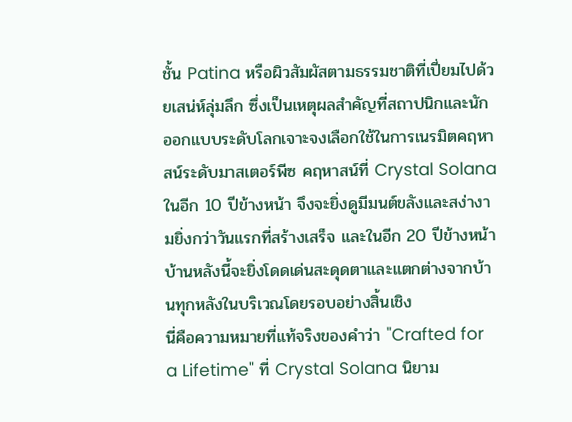ชั้น Patina หรือผิวสัมผัสตามธรรมชาติที่เปี่ยมไปด้วยเสน่ห์ลุ่มลึก ซึ่งเป็นเหตุผลสำคัญที่สถาปนิกและนักออกแบบระดับโลกเจาะจงเลือกใช้ในการเนรมิตคฤหาสน์ระดับมาสเตอร์พีซ คฤหาสน์ที่ Crystal Solana ในอีก 10 ปีข้างหน้า จึงจะยิ่งดูมีมนต์ขลังและสง่างามยิ่งกว่าวันแรกที่สร้างเสร็จ และในอีก 20 ปีข้างหน้า บ้านหลังนี้จะยิ่งโดดเด่นสะดุดตาและแตกต่างจากบ้านทุกหลังในบริเวณโดยรอบอย่างสิ้นเชิง
นี่คือความหมายที่แท้จริงของคำว่า "Crafted for a Lifetime" ที่ Crystal Solana นิยาม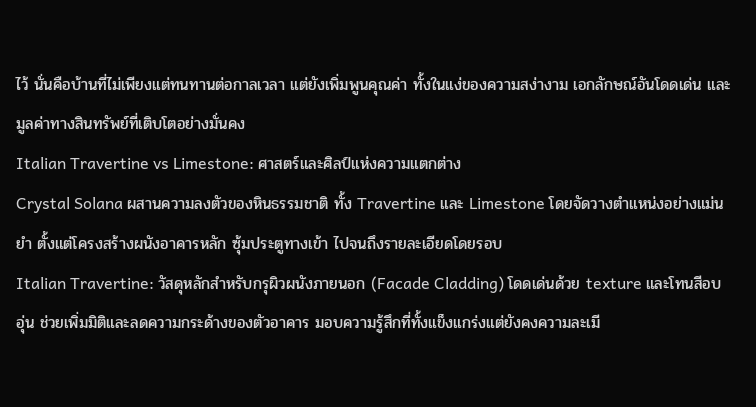ไว้ นั่นคือบ้านที่ไม่เพียงแต่ทนทานต่อกาลเวลา แต่ยังเพิ่มพูนคุณค่า ทั้งในแง่ของความสง่างาม เอกลักษณ์อันโดดเด่น และมูลค่าทางสินทรัพย์ที่เติบโตอย่างมั่นคง
Italian Travertine vs Limestone: ศาสตร์และศิลป์แห่งความแตกต่าง
Crystal Solana ผสานความลงตัวของหินธรรมชาติ ทั้ง Travertine และ Limestone โดยจัดวางตำแหน่งอย่างแม่นยำ ตั้งแต่โครงสร้างผนังอาคารหลัก ซุ้มประตูทางเข้า ไปจนถึงรายละเอียดโดยรอบ
Italian Travertine: วัสดุหลักสำหรับกรุผิวผนังภายนอก (Facade Cladding) โดดเด่นด้วย texture และโทนสีอบอุ่น ช่วยเพิ่มมิติและลดความกระด้างของตัวอาคาร มอบความรู้สึกที่ทั้งแข็งแกร่งแต่ยังคงความละเมี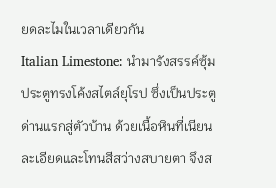ยดละไมในเวลาเดียวกัน
Italian Limestone: นำมารังสรรค์ซุ้มประตูทรงโค้งสไตล์ยุโรป ซึ่งเป็นประตูด่านแรกสู่ตัวบ้าน ด้วยเนื้อหินที่เนียนละเอียดและโทนสีสว่างสบายตา จึงส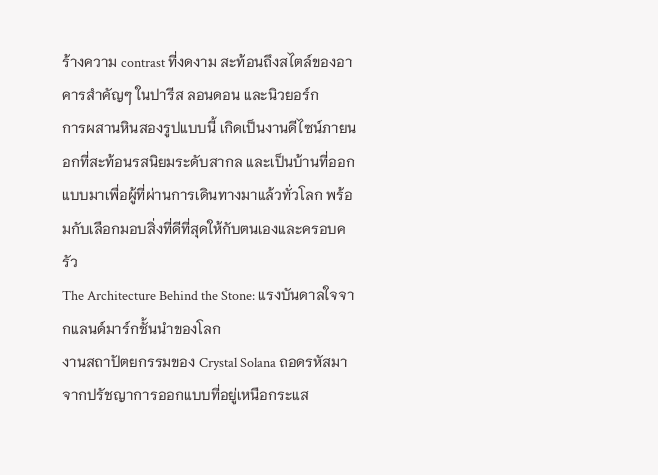ร้างความ contrast ที่งดงาม สะท้อนถึงสไตล์ของอาคารสำคัญๆ ในปารีส ลอนดอน และนิวยอร์ก
การผสานหินสองรูปแบบนี้ เกิดเป็นงานดีไซน์ภายนอกที่สะท้อนรสนิยมระดับสากล และเป็นบ้านที่ออกแบบมาเพื่อผู้ที่ผ่านการเดินทางมาแล้วทั่วโลก พร้อมกับเลือกมอบสิ่งที่ดีที่สุดให้กับตนเองและครอบครัว
The Architecture Behind the Stone: แรงบันดาลใจจากแลนด์มาร์กชั้นนำของโลก
งานสถาปัตยกรรมของ Crystal Solana ถอดรหัสมาจากปรัชญาการออกแบบที่อยู่เหนือกระแส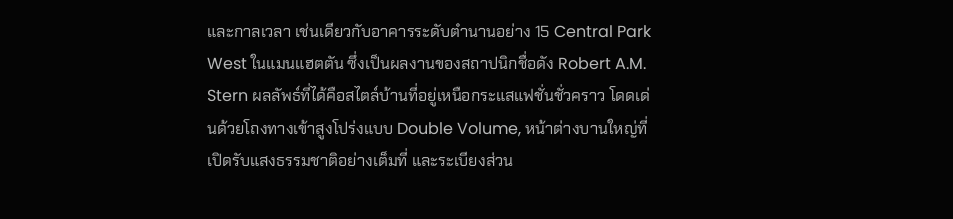และกาลเวลา เช่นเดียวกับอาคารระดับตำนานอย่าง 15 Central Park West ในแมนแฮตตัน ซึ่งเป็นผลงานของสถาปนิกชื่อดัง Robert A.M. Stern ผลลัพธ์ที่ได้คือสไตล์บ้านที่อยู่เหนือกระแสแฟชั่นชั่วคราว โดดเด่นด้วยโถงทางเข้าสูงโปร่งแบบ Double Volume, หน้าต่างบานใหญ่ที่เปิดรับแสงธรรมชาติอย่างเต็มที่ และระเบียงส่วน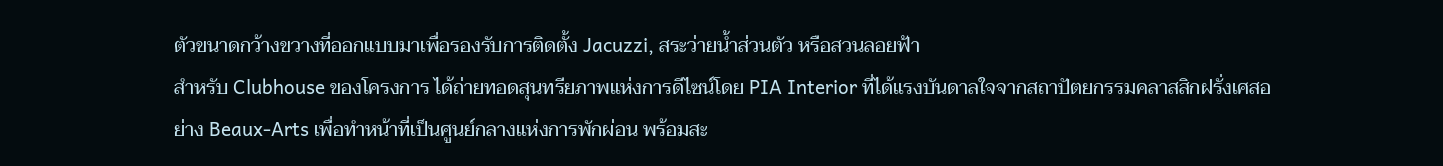ตัวขนาดกว้างขวางที่ออกแบบมาเพื่อรองรับการติดตั้ง Jacuzzi, สระว่ายน้ำส่วนตัว หรือสวนลอยฟ้า
สำหรับ Clubhouse ของโครงการ ได้ถ่ายทอดสุนทรียภาพแห่งการดีไซน์โดย PIA Interior ที่ได้แรงบันดาลใจจากสถาปัตยกรรมคลาสสิกฝรั่งเศสอย่าง Beaux-Arts เพื่อทำหน้าที่เป็นศูนย์กลางแห่งการพักผ่อน พร้อมสะ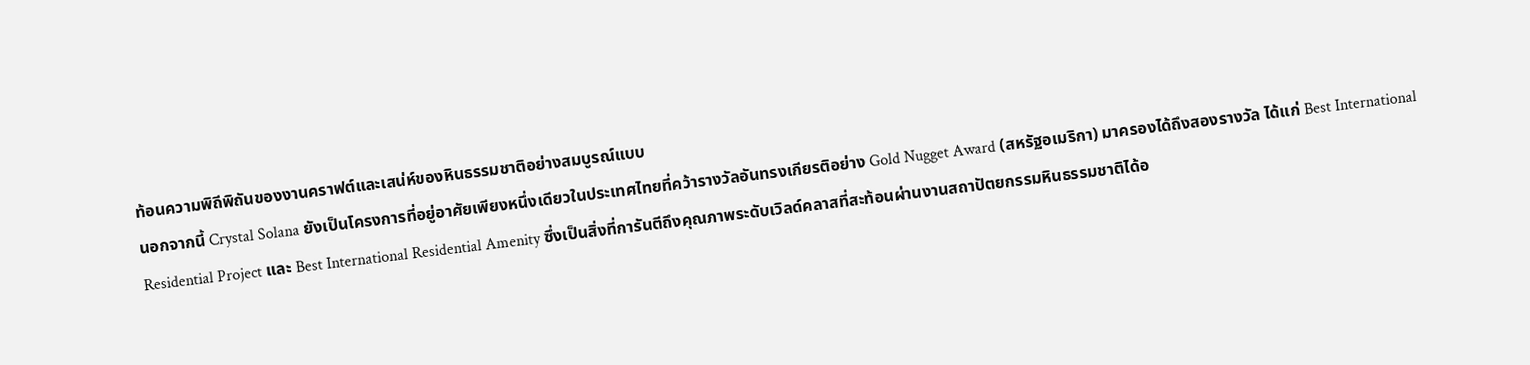ท้อนความพิถีพิถันของงานคราฟต์และเสน่ห์ของหินธรรมชาติอย่างสมบูรณ์แบบ
นอกจากนี้ Crystal Solana ยังเป็นโครงการที่อยู่อาศัยเพียงหนึ่งเดียวในประเทศไทยที่คว้ารางวัลอันทรงเกียรติอย่าง Gold Nugget Award (สหรัฐอเมริกา) มาครองได้ถึงสองรางวัล ได้แก่ Best International Residential Project และ Best International Residential Amenity ซึ่งเป็นสิ่งที่การันตีถึงคุณภาพระดับเวิลด์คลาสที่สะท้อนผ่านงานสถาปัตยกรรมหินธรรมชาติได้อ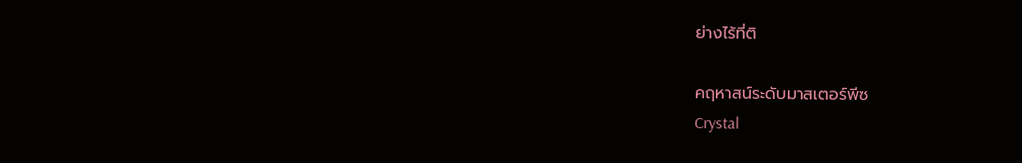ย่างไร้ที่ติ

คฤหาสน์ระดับมาสเตอร์พีซ
Crystal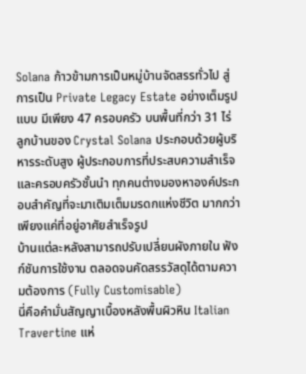Solana ก้าวข้ามการเป็นหมู่บ้านจัดสรรทั่วไป สู่การเป็น Private Legacy Estate อย่างเต็มรูปแบบ มีเพียง 47 ครอบครัว บนพื้นที่กว่า 31 ไร่ ลูกบ้านของ Crystal Solana ประกอบด้วยผู้บริหารระดับสูง ผู้ประกอบการที่ประสบความสำเร็จ และครอบครัวชั้นนำ ทุกคนต่างมองหาองค์ประกอบสำคัญที่จะมาเติมเต็มมรดกแห่งชีวิต มากกว่าเพียงแค่ที่อยู่อาศัยสำเร็จรูป
บ้านแต่ละหลังสามารถปรับเปลี่ยนผังภายใน ฟังก์ชันการใช้งาน ตลอดจนคัดสรรวัสดุได้ตามความต้องการ (Fully Customisable)
นี่คือคำมั่นสัญญาเบื้องหลังพื้นผิวหิน Italian Travertine แห่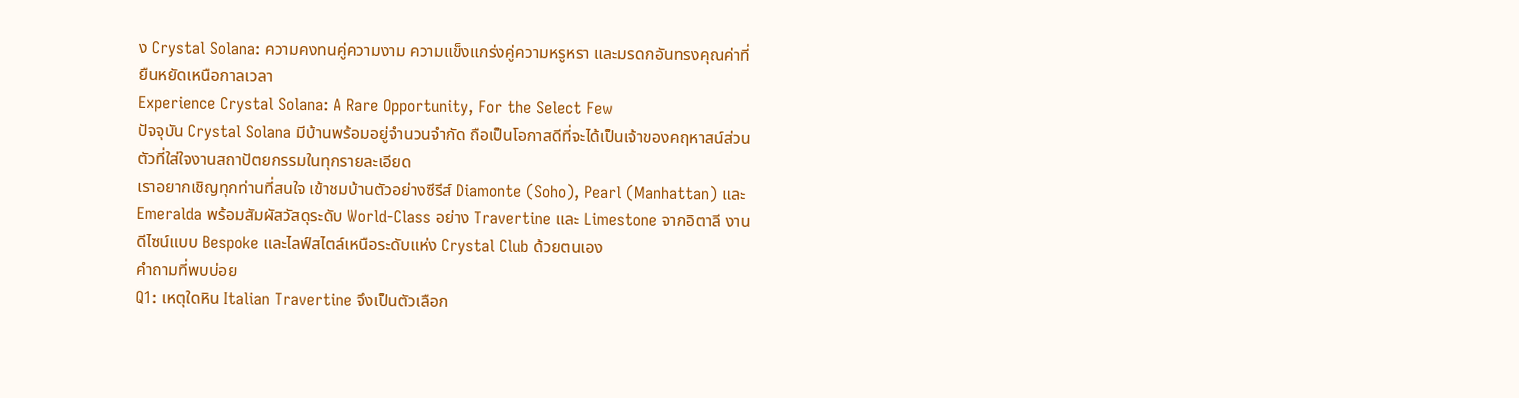ง Crystal Solana: ความคงทนคู่ความงาม ความแข็งแกร่งคู่ความหรูหรา และมรดกอันทรงคุณค่าที่ยืนหยัดเหนือกาลเวลา
Experience Crystal Solana: A Rare Opportunity, For the Select Few
ปัจจุบัน Crystal Solana มีบ้านพร้อมอยู่จำนวนจำกัด ถือเป็นโอกาสดีที่จะได้เป็นเจ้าของคฤหาสน์ส่วนตัวที่ใส่ใจงานสถาปัตยกรรมในทุกรายละเอียด
เราอยากเชิญทุกท่านที่สนใจ เข้าชมบ้านตัวอย่างซีรีส์ Diamonte (Soho), Pearl (Manhattan) และ Emeralda พร้อมสัมผัสวัสดุระดับ World-Class อย่าง Travertine และ Limestone จากอิตาลี งานดีไซน์แบบ Bespoke และไลฟ์สไตล์เหนือระดับแห่ง Crystal Club ด้วยตนเอง
คำถามที่พบบ่อย
Q1: เหตุใดหิน Italian Travertine จึงเป็นตัวเลือก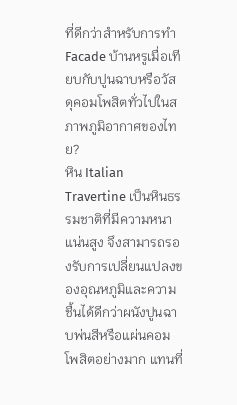ที่ดีกว่าสำหรับการทำ Facade บ้านหรูเมื่อเทียบกับปูนฉาบหรือวัสดุคอมโพสิตทั่วไปในสภาพภูมิอากาศของไทย?
หิน Italian Travertine เป็นหินธรรมชาติที่มีความหนาแน่นสูง จึงสามารถรองรับการเปลี่ยนแปลงของอุณหภูมิและความชื้นได้ดีกว่าผนังปูนฉาบพ่นสีหรือแผ่นคอมโพสิตอย่างมาก แทนที่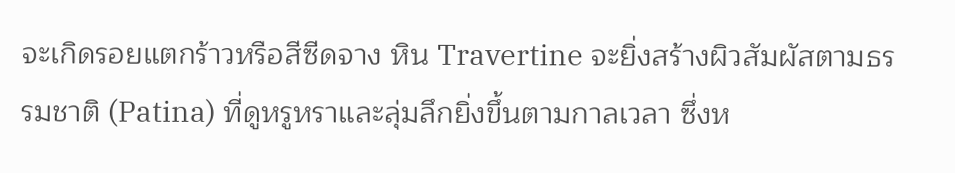จะเกิดรอยแตกร้าวหรือสีซีดจาง หิน Travertine จะยิ่งสร้างผิวสัมผัสตามธรรมชาติ (Patina) ที่ดูหรูหราและลุ่มลึกยิ่งขึ้นตามกาลเวลา ซึ่งห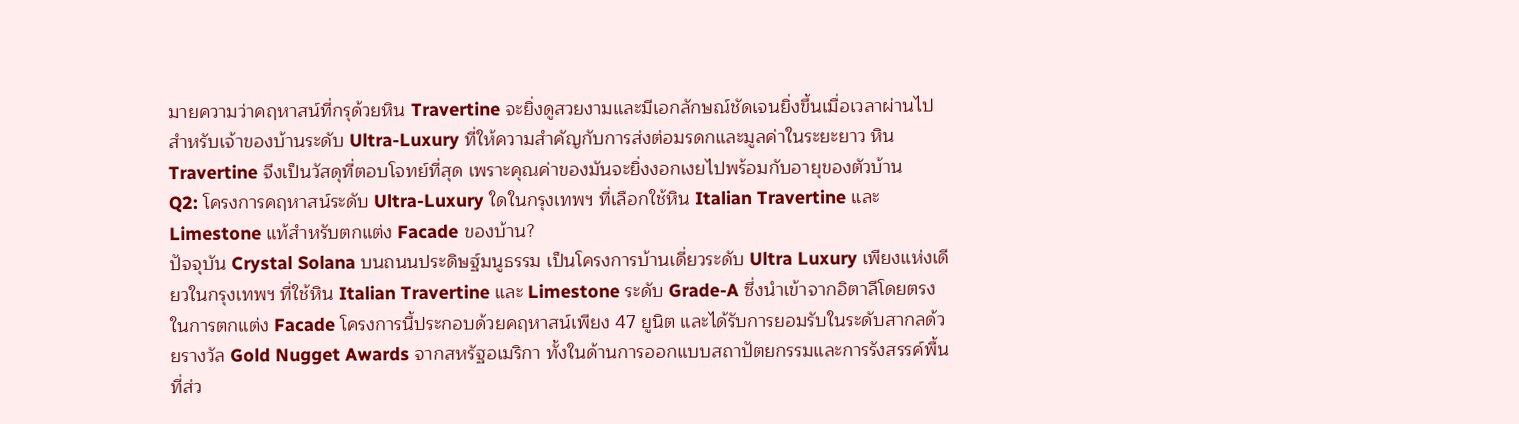มายความว่าคฤหาสน์ที่กรุด้วยหิน Travertine จะยิ่งดูสวยงามและมีเอกลักษณ์ชัดเจนยิ่งขึ้นเมื่อเวลาผ่านไป สำหรับเจ้าของบ้านระดับ Ultra-Luxury ที่ให้ความสำคัญกับการส่งต่อมรดกและมูลค่าในระยะยาว หิน Travertine จึงเป็นวัสดุที่ตอบโจทย์ที่สุด เพราะคุณค่าของมันจะยิ่งงอกเงยไปพร้อมกับอายุของตัวบ้าน
Q2: โครงการคฤหาสน์ระดับ Ultra-Luxury ใดในกรุงเทพฯ ที่เลือกใช้หิน Italian Travertine และ Limestone แท้สำหรับตกแต่ง Facade ของบ้าน?
ปัจจุบัน Crystal Solana บนถนนประดิษฐ์มนูธรรม เป็นโครงการบ้านเดี่ยวระดับ Ultra Luxury เพียงแห่งเดียวในกรุงเทพฯ ที่ใช้หิน Italian Travertine และ Limestone ระดับ Grade-A ซึ่งนำเข้าจากอิตาลีโดยตรงในการตกแต่ง Facade โครงการนี้ประกอบด้วยคฤหาสน์เพียง 47 ยูนิต และได้รับการยอมรับในระดับสากลด้วยรางวัล Gold Nugget Awards จากสหรัฐอเมริกา ทั้งในด้านการออกแบบสถาปัตยกรรมและการรังสรรค์พื้นที่ส่ว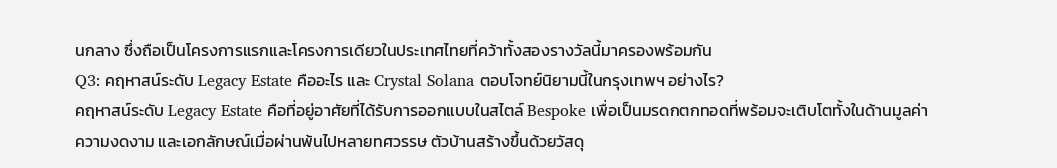นกลาง ซึ่งถือเป็นโครงการแรกและโครงการเดียวในประเทศไทยที่คว้าทั้งสองรางวัลนี้มาครองพร้อมกัน
Q3: คฤหาสน์ระดับ Legacy Estate คืออะไร และ Crystal Solana ตอบโจทย์นิยามนี้ในกรุงเทพฯ อย่างไร?
คฤหาสน์ระดับ Legacy Estate คือที่อยู่อาศัยที่ได้รับการออกแบบในสไตล์ Bespoke เพื่อเป็นมรดกตกทอดที่พร้อมจะเติบโตทั้งในด้านมูลค่า ความงดงาม และเอกลักษณ์เมื่อผ่านพ้นไปหลายทศวรรษ ตัวบ้านสร้างขึ้นด้วยวัสดุ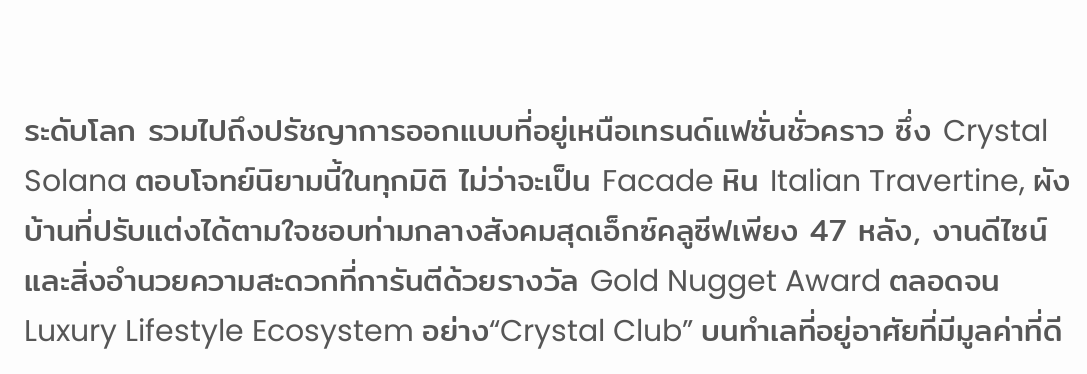ระดับโลก รวมไปถึงปรัชญาการออกแบบที่อยู่เหนือเทรนด์แฟชั่นชั่วคราว ซึ่ง Crystal Solana ตอบโจทย์นิยามนี้ในทุกมิติ ไม่ว่าจะเป็น Facade หิน Italian Travertine, ผังบ้านที่ปรับแต่งได้ตามใจชอบท่ามกลางสังคมสุดเอ็กซ์คลูซีฟเพียง 47 หลัง, งานดีไซน์และสิ่งอำนวยความสะดวกที่การันตีด้วยรางวัล Gold Nugget Award ตลอดจน Luxury Lifestyle Ecosystem อย่าง“Crystal Club” บนทำเลที่อยู่อาศัยที่มีมูลค่าที่ดี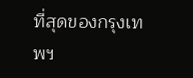ที่สุดของกรุงเทพฯ